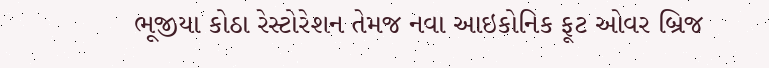ભૂજીયા કોઠા રેસ્ટોરેશન તેમજ નવા આઇકોનિક ફૂટ ઓવર બ્રિજ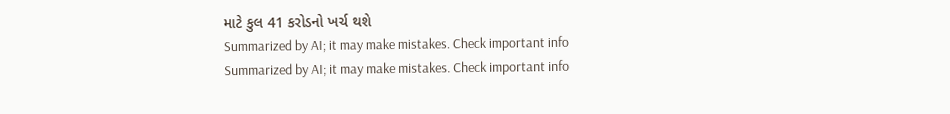માટે કુલ 41 કરોડનો ખર્ચ થશે
Summarized by AI; it may make mistakes. Check important info
Summarized by AI; it may make mistakes. Check important info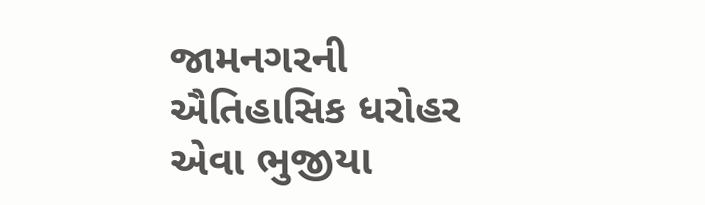જામનગરની ઐતિહાસિક ધરોહર એવા ભુજીયા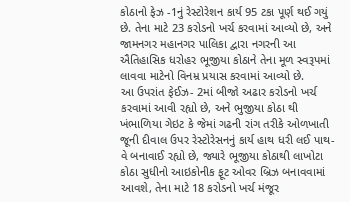કોઠાનો ફેઝ -1નું રેસ્ટોરેશન કાર્ય 95 ટકા પૂર્ણ થઈ ગયું છે. તેના માટે 23 કરોડનો ખર્ચ કરવામાં આવ્યો છે, અને જામનગર મહાનગર પાલિકા દ્વારા નગરની આ ઐતિહાસિક ધરોહર ભૂજીયા કોઠાને તેના મૂળ સ્વરૂપમાં લાવવા માટેનો વિનમ્ર પ્રયાસ કરવામાં આવ્યો છે.
આ ઉપરાંત ફેઈઝ- 2માં બીજો અઢાર કરોડનો ખર્ચ કરવામાં આવી રહ્યો છે, અને ભુજીયા કોઠા થી ખંભાળિયા ગેઇટ કે જેમાં ગઢની રાંગ તરીકે ઓળખાતી જૂની દીવાલ ઉપર રેસ્ટોરેસનનું કાર્ય હાથ ધરી લઈ પાથ-વે બનાવાઈ રહ્યો છે, જ્યારે ભૂજીયા કોઠાથી લાખોટા કોઠા સુધીનો આઇકોનીક ફૂટ ઓવર બ્રિઝ બનાવવામાં આવશે, તેના માટે 18 કરોડનો ખર્ચ મંજૂર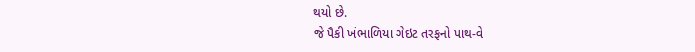થયો છે.
જે પૈકી ખંભાળિયા ગેઇટ તરફનો પાથ-વે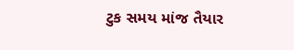ટુક સમય માંજ તૈયાર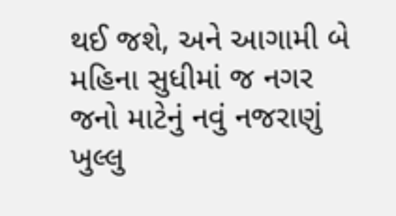થઈ જશે, અને આગામી બે મહિના સુધીમાં જ નગર જનો માટેનું નવું નજરાણું ખુલ્લુ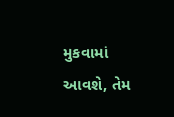મુકવામાં આવશે, તેમ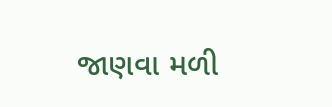જાણવા મળી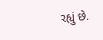રહ્યું છે.